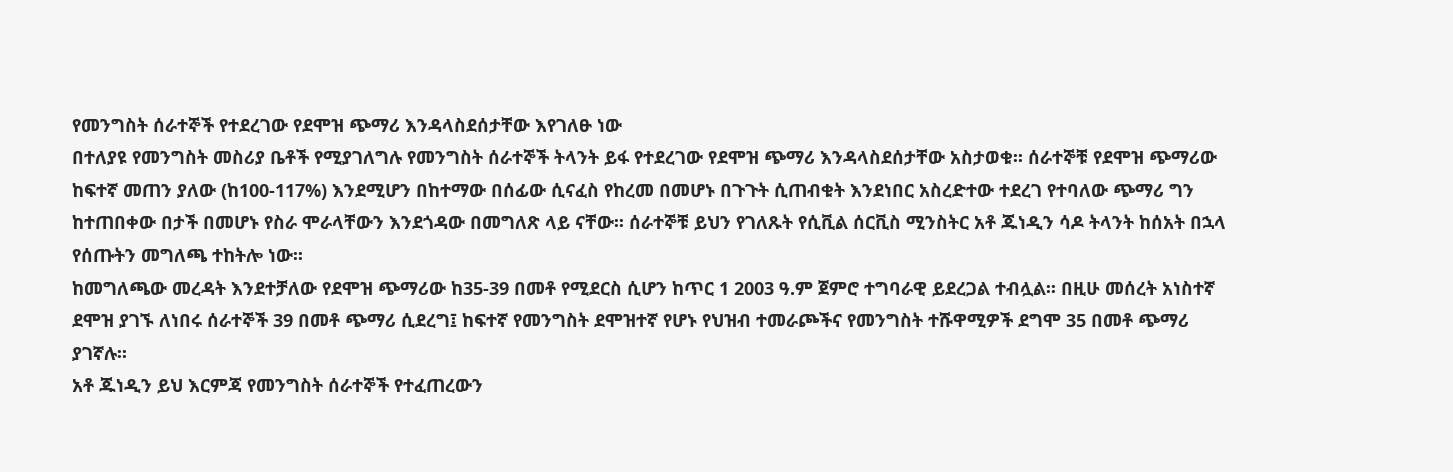የመንግስት ሰራተኞች የተደረገው የደሞዝ ጭማሪ እንዳላስደሰታቸው እየገለፁ ነው
በተለያዩ የመንግስት መስሪያ ቤቶች የሚያገለግሉ የመንግስት ሰራተኞች ትላንት ይፋ የተደረገው የደሞዝ ጭማሪ እንዳላስደሰታቸው አስታወቁ፡፡ ሰራተኞቹ የደሞዝ ጭማሪው ከፍተኛ መጠን ያለው (ከ100-117%) እንደሚሆን በከተማው በሰፊው ሲናፈስ የከረመ በመሆኑ በጉጉት ሲጠብቁት እንደነበር አስረድተው ተደረገ የተባለው ጭማሪ ግን ከተጠበቀው በታች በመሆኑ የስራ ሞራላቸውን እንደጎዳው በመግለጽ ላይ ናቸው፡፡ ሰራተኞቹ ይህን የገለጹት የሲቪል ሰርቪስ ሚንስትር አቶ ጁነዲን ሳዶ ትላንት ከሰአት በኋላ የሰጡትን መግለጫ ተከትሎ ነው፡፡
ከመግለጫው መረዳት እንደተቻለው የደሞዝ ጭማሪው ከ35-39 በመቶ የሚደርስ ሲሆን ከጥር 1 2003 ዓ.ም ጀምሮ ተግባራዊ ይደረጋል ተብሏል፡፡ በዚሁ መሰረት አነስተኛ ደሞዝ ያገኙ ለነበሩ ሰራተኞች 39 በመቶ ጭማሪ ሲደረግ፤ ከፍተኛ የመንግስት ደሞዝተኛ የሆኑ የህዝብ ተመራጮችና የመንግስት ተሹዋሚዎች ደግሞ 35 በመቶ ጭማሪ ያገኛሉ፡፡
አቶ ጁነዲን ይህ እርምጃ የመንግስት ሰራተኞች የተፈጠረውን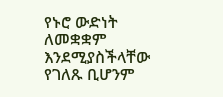የኑሮ ውድነት ለመቋቋም እንደሚያስችላቸው የገለጹ ቢሆንም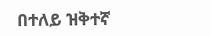በተለይ ዝቅተኛ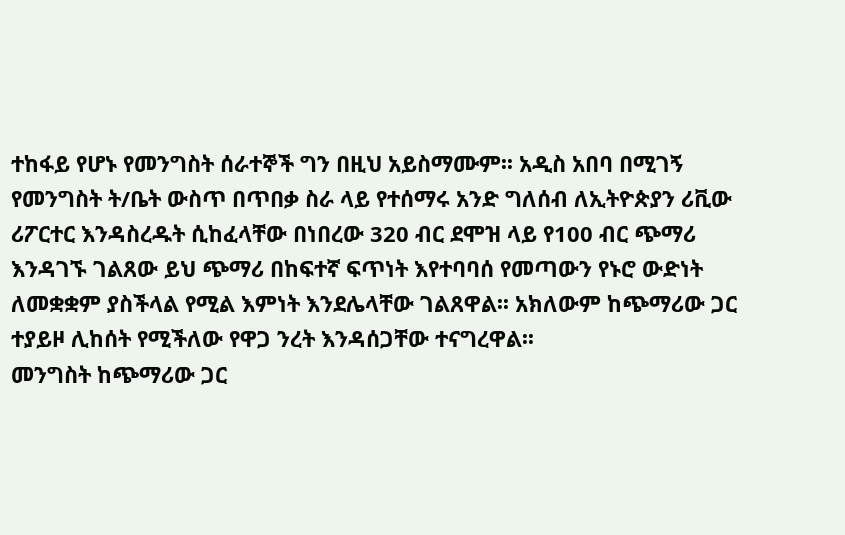ተከፋይ የሆኑ የመንግስት ሰራተኞች ግን በዚህ አይስማሙም፡፡ አዲስ አበባ በሚገኝ የመንግስት ት/ቤት ውስጥ በጥበቃ ስራ ላይ የተሰማሩ አንድ ግለሰብ ለኢትዮጵያን ሪቪው ሪፖርተር እንዳስረዱት ሲከፈላቸው በነበረው 320 ብር ደሞዝ ላይ የ100 ብር ጭማሪ እንዳገኙ ገልጸው ይህ ጭማሪ በከፍተኛ ፍጥነት እየተባባሰ የመጣውን የኑሮ ውድነት ለመቋቋም ያስችላል የሚል እምነት እንደሌላቸው ገልጸዋል፡፡ አክለውም ከጭማሪው ጋር ተያይዞ ሊከሰት የሚችለው የዋጋ ንረት እንዳሰጋቸው ተናግረዋል፡፡
መንግስት ከጭማሪው ጋር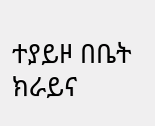ተያይዞ በቤት ክራይና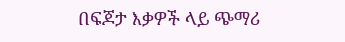በፍጆታ እቃዎች ላይ ጭማሪ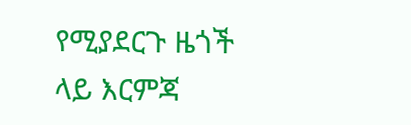የሚያደርጉ ዜጎች ላይ እርምጃ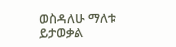ወስዳለሁ ማለቱ ይታወቃል